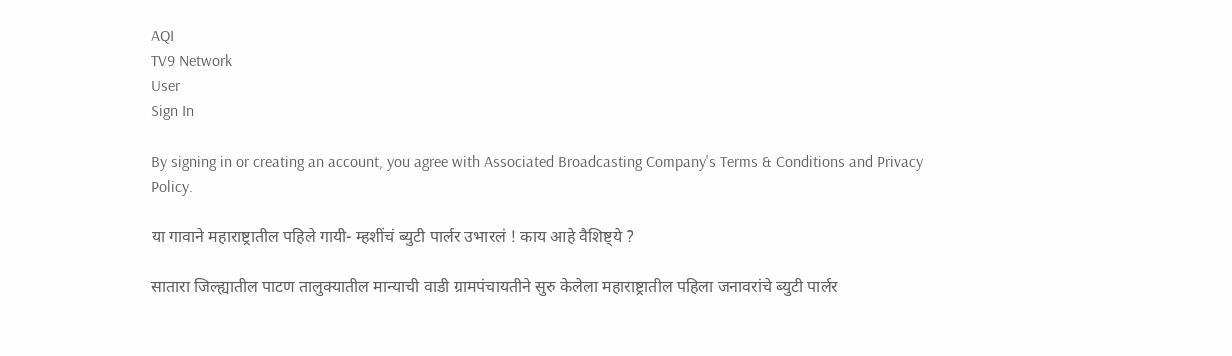AQI
TV9 Network
User
Sign In

By signing in or creating an account, you agree with Associated Broadcasting Company's Terms & Conditions and Privacy Policy.

या गावाने महाराष्ट्रातील पहिले गायी- म्हशींचं ब्युटी पार्लर उभारलं ! काय आहे वैशिष्ट्ये ?

सातारा जिल्ह्यातील पाटण तालुक्यातील मान्याची वाडी ग्रामपंचायतीने सुरु केलेला महाराष्ट्रातील पहिला जनावरांचे ब्युटी पार्लर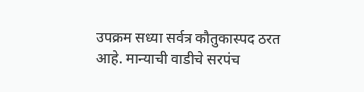उपक्रम सध्या सर्वत्र कौतुकास्पद ठरत आहे. मान्याची वाडीचे सरपंच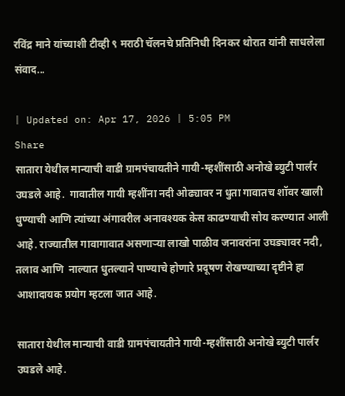रविंद्र माने यांच्याशी टीव्ही ९ मराठी चॅलनचे प्रतिनिधी दिनकर थोरात यांनी साधलेला संवाद...

| Updated on: Apr 17, 2026 | 5:05 PM
Share
सातारा येथील मान्याची वाडी ग्रामपंचायतीने गायी-म्हशींसाठी अनोखे ब्युटी पार्लर उघडले आहे.  गावातील गायी म्हशींना नदी ओढ्यावर न धुता गावातच शॉवर खाली धुण्याची आणि त्यांच्या अंगावरील अनावश्यक केस काढण्याची सोय करण्यात आली आहे. राज्यातील गावागावात असणाऱ्या लाखो पाळीव जनावरांना उघड्यावर नदी, तलाव आणि  नाल्यात धुतल्याने पाण्याचे होणारे प्रदूषण रोखण्याच्या दृष्टीने हा आशादायक प्रयोग म्हटला जात आहे.

सातारा येथील मान्याची वाडी ग्रामपंचायतीने गायी-म्हशींसाठी अनोखे ब्युटी पार्लर उघडले आहे.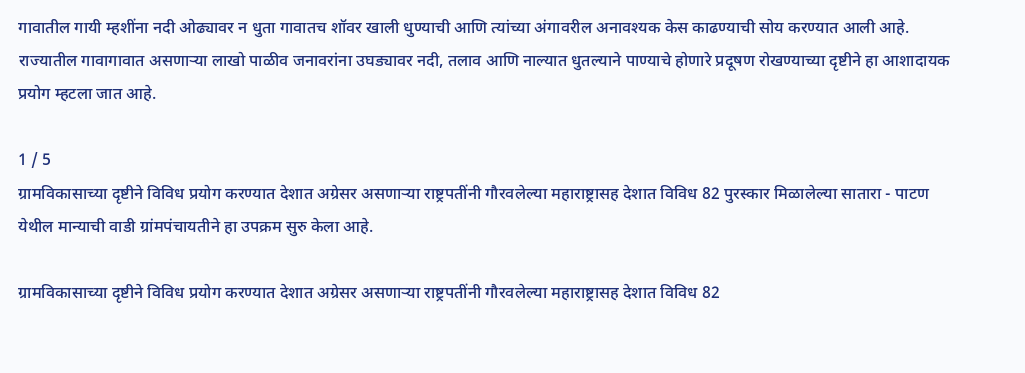गावातील गायी म्हशींना नदी ओढ्यावर न धुता गावातच शॉवर खाली धुण्याची आणि त्यांच्या अंगावरील अनावश्यक केस काढण्याची सोय करण्यात आली आहे. राज्यातील गावागावात असणाऱ्या लाखो पाळीव जनावरांना उघड्यावर नदी, तलाव आणि नाल्यात धुतल्याने पाण्याचे होणारे प्रदूषण रोखण्याच्या दृष्टीने हा आशादायक प्रयोग म्हटला जात आहे.

1 / 5
ग्रामविकासाच्या दृष्टीने विविध प्रयोग करण्यात देशात अग्रेसर असणाऱ्या राष्ट्रपतींनी गौरवलेल्या महाराष्ट्रासह देशात विविध 82 पुरस्कार मिळालेल्या सातारा - पाटण येथील मान्याची वाडी ग्रांमपंचायतीने हा उपक्रम सुरु केला आहे.

ग्रामविकासाच्या दृष्टीने विविध प्रयोग करण्यात देशात अग्रेसर असणाऱ्या राष्ट्रपतींनी गौरवलेल्या महाराष्ट्रासह देशात विविध 82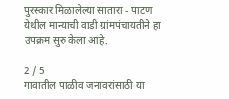पुरस्कार मिळालेल्या सातारा - पाटण येथील मान्याची वाडी ग्रांमपंचायतीने हा उपक्रम सुरु केला आहे.

2 / 5
गावातील पाळीव जनावरांसाठी या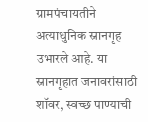ग्रामपंचायतीने अत्याधुनिक स्नानगृह उभारले आहे. या स्नानगृहात जनावरांसाठी शॉवर, स्वच्छ पाण्याची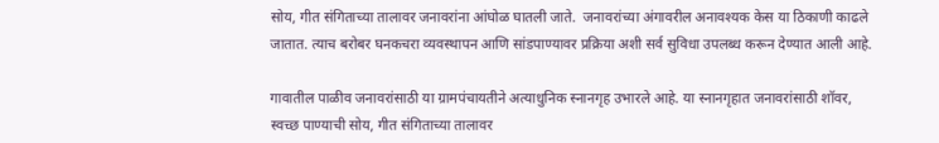सोय, गीत संगिताच्या तालावर जनावरांना आंघोळ घातली जाते.  जनावरांच्या अंगावरील अनावश्यक केस या ठिकाणी काढले जातात. त्याच बरोबर घनकचरा व्यवस्थापन आणि सांडपाण्यावर प्रक्रिया अशी सर्व सुविधा उपलब्ध करून देण्यात आली आहे.

गावातील पाळीव जनावरांसाठी या ग्रामपंचायतीने अत्याधुनिक स्नानगृह उभारले आहे. या स्नानगृहात जनावरांसाठी शॉवर, स्वच्छ पाण्याची सोय, गीत संगिताच्या तालावर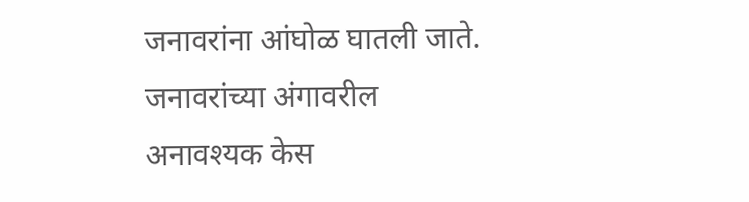जनावरांना आंघोळ घातली जाते. जनावरांच्या अंगावरील अनावश्यक केस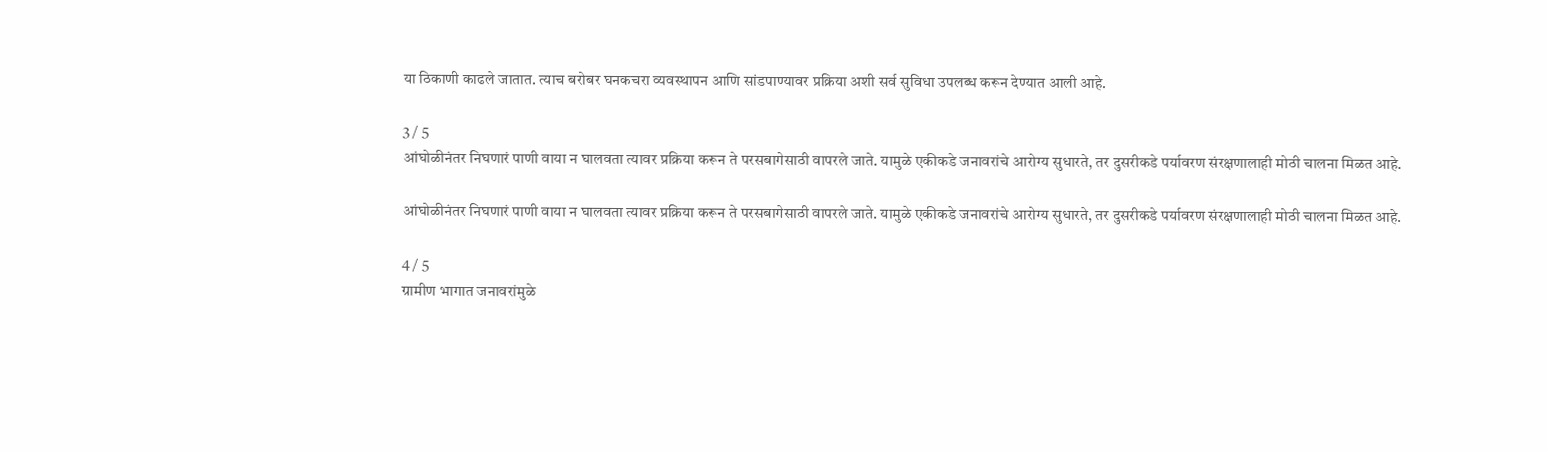या ठिकाणी काढले जातात. त्याच बरोबर घनकचरा व्यवस्थापन आणि सांडपाण्यावर प्रक्रिया अशी सर्व सुविधा उपलब्ध करून देण्यात आली आहे.

3 / 5
आंघोळीनंतर निघणारं पाणी वाया न घालवता त्यावर प्रक्रिया करून ते परसबागेसाठी वापरले जाते. यामुळे एकीकडे जनावरांचे आरोग्य सुधारते, तर दुसरीकडे पर्यावरण संरक्षणालाही मोठी चालना मिळत आहे.

आंघोळीनंतर निघणारं पाणी वाया न घालवता त्यावर प्रक्रिया करून ते परसबागेसाठी वापरले जाते. यामुळे एकीकडे जनावरांचे आरोग्य सुधारते, तर दुसरीकडे पर्यावरण संरक्षणालाही मोठी चालना मिळत आहे.

4 / 5
ग्रामीण भागात जनावरांमुळे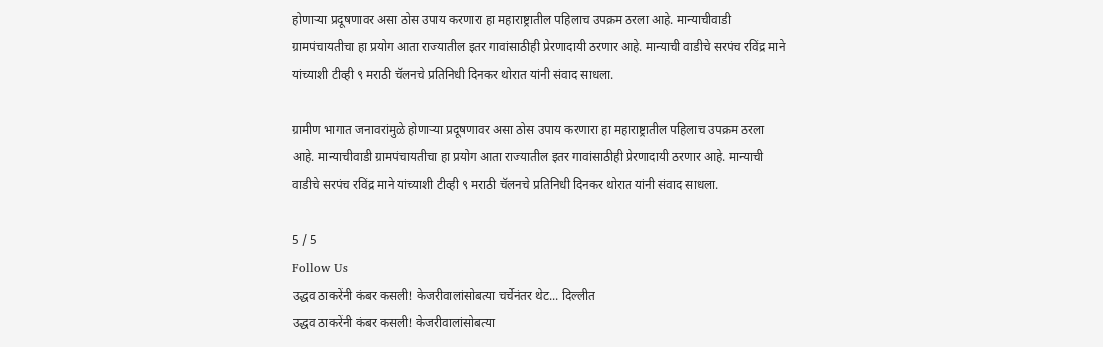होणाऱ्या प्रदूषणावर असा ठोस उपाय करणारा हा महाराष्ट्रातील पहिलाच उपक्रम ठरला आहे. मान्याचीवाडी ग्रामपंचायतीचा हा प्रयोग आता राज्यातील इतर गावांसाठीही प्रेरणादायी ठरणार आहे. मान्याची वाडीचे सरपंच रविंद्र माने यांच्याशी टीव्ही ९ मराठी चॅलनचे प्रतिनिधी दिनकर थोरात यांनी संवाद साधला.

ग्रामीण भागात जनावरांमुळे होणाऱ्या प्रदूषणावर असा ठोस उपाय करणारा हा महाराष्ट्रातील पहिलाच उपक्रम ठरला आहे. मान्याचीवाडी ग्रामपंचायतीचा हा प्रयोग आता राज्यातील इतर गावांसाठीही प्रेरणादायी ठरणार आहे. मान्याची वाडीचे सरपंच रविंद्र माने यांच्याशी टीव्ही ९ मराठी चॅलनचे प्रतिनिधी दिनकर थोरात यांनी संवाद साधला.

5 / 5
Follow Us
उद्धव ठाकरेंनी कंबर कसली! केजरीवालांसोबत्या चर्चेनंतर थेट... दिल्लीत
उद्धव ठाकरेंनी कंबर कसली! केजरीवालांसोबत्या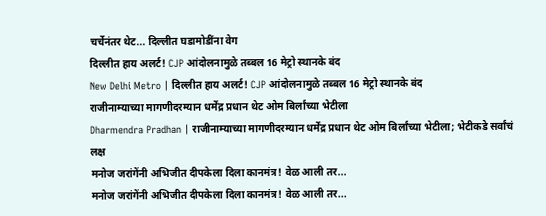चर्चेनंतर थेट... दिल्लीत घडामोडींना वेग
दिल्लीत हाय अलर्ट! CJP आंदोलनामुळे तब्बल 16 मेट्रो स्थानके बंद
New Delhi Metro | दिल्लीत हाय अलर्ट! CJP आंदोलनामुळे तब्बल 16 मेट्रो स्थानके बंद
राजीनाम्याच्या मागणीदरम्यान धर्मेंद्र प्रधान थेट ओम बिर्लांच्या भेटीला
Dharmendra Pradhan | राजीनाम्याच्या मागणीदरम्यान धर्मेंद्र प्रधान थेट ओम बिर्लांच्या भेटीला; भेटीकडे सर्वांचं लक्ष
मनोज जरांगेंनी अभिजीत दीपकेला दिला कानमंत्र! वेळ आली तर...
मनोज जरांगेंनी अभिजीत दीपकेला दिला कानमंत्र! वेळ आली तर...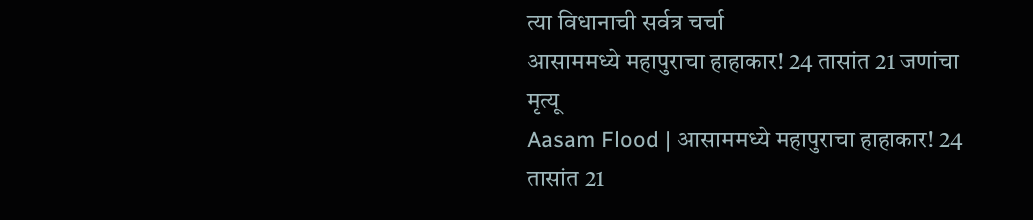त्या विधानाची सर्वत्र चर्चा
आसाममध्ये महापुराचा हाहाकार! 24 तासांत 21 जणांचा मृत्यू
Aasam Flood | आसाममध्ये महापुराचा हाहाकार! 24 तासांत 21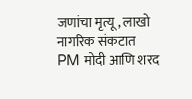जणांचा मृत्यू, लाखो नागरिक संकटात
PM मोदी आणि शरद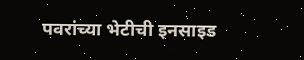पवरांच्या भेटीची इनसाइड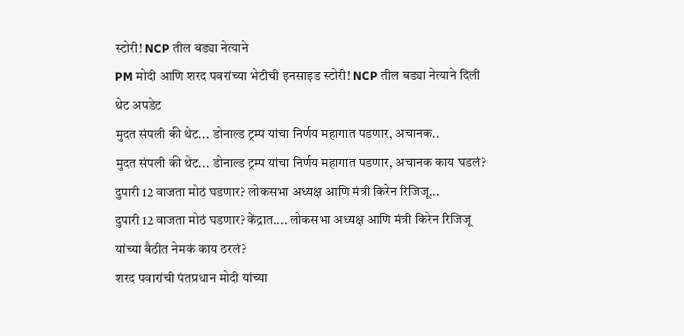स्टोरी! NCP तील बड्या नेत्याने
PM मोदी आणि शरद पवरांच्या भेटीची इनसाइड स्टोरी! NCP तील बड्या नेत्याने दिली थेट अपडेट
मुदत संपली की थेट... डोनाल्ड ट्रम्प यांचा निर्णय महागात पडणार, अचानक..
मुदत संपली की थेट... डोनाल्ड ट्रम्प यांचा निर्णय महागात पडणार, अचानक काय घडलं?
दुपारी 12 वाजता मोठं घडणार? लोकसभा अध्यक्ष आणि मंत्री किरेन रिजिजू...
दुपारी 12 वाजता मोठं घडणार? केंद्रात.... लोकसभा अध्यक्ष आणि मंत्री किरेन रिजिजू यांच्या बैठीत नेमकं काय ठरलं?
शरद पवारांची पंतप्रधान मोदी यांच्या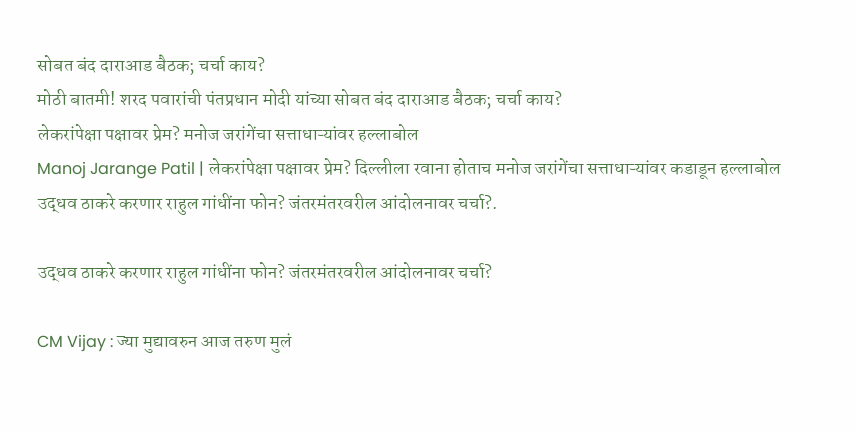सोबत बंद दाराआड बैठक; चर्चा काय?
मोठी बातमी! शरद पवारांची पंतप्रधान मोदी यांच्या सोबत बंद दाराआड बैठक; चर्चा काय?
लेकरांपेक्षा पक्षावर प्रेम? मनोज जरांगेंचा सत्ताधाऱ्यांवर हल्लाबोल
Manoj Jarange Patil | लेकरांपेक्षा पक्षावर प्रेम? दिल्लीला रवाना होताच मनोज जरांगेंचा सत्ताधाऱ्यांवर कडाडून हल्लाबोल
उद्धव ठाकरे करणार राहुल गांधींना फोन? जंतरमंतरवरील आंदोलनावर चर्चा?.

उद्धव ठाकरे करणार राहुल गांधींना फोन? जंतरमंतरवरील आंदोलनावर चर्चा?

CM Vijay : ज्या मुद्यावरुन आज तरुण मुलं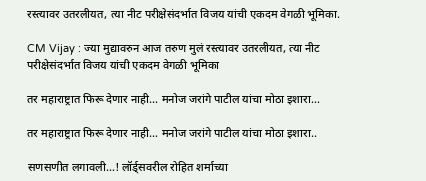रस्त्यावर उतरलीयत, त्या नीट परीक्षेसंदर्भात विजय यांची एकदम वेगळी भूमिका.

CM Vijay : ज्या मुद्यावरुन आज तरुण मुलं रस्त्यावर उतरलीयत, त्या नीट परीक्षेसंदर्भात विजय यांची एकदम वेगळी भूमिका

तर महाराष्ट्रात फिरू देणार नाही… मनोज जरांगे पाटील यांचा मोठा इशारा...

तर महाराष्ट्रात फिरू देणार नाही… मनोज जरांगे पाटील यांचा मोठा इशारा..

सणसणीत लगावली…! लॉर्ड्सवरील रोहित शर्माच्या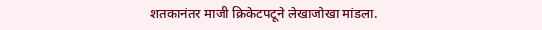शतकानंतर माजी क्रिकेटपटूने लेखाजोखा मांडला.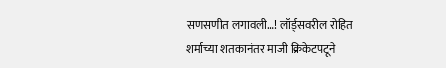सणसणीत लगावली…! लॉर्ड्सवरील रोहित शर्माच्या शतकानंतर माजी क्रिकेटपटूने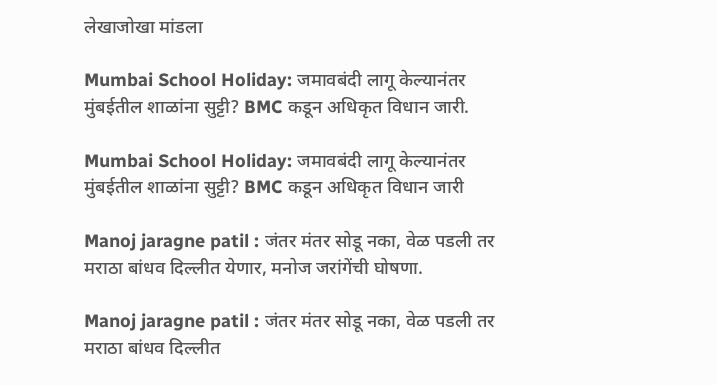लेखाजोखा मांडला

Mumbai School Holiday: जमावबंदी लागू केल्यानंतर मुंबईतील शाळांना सुट्टी? BMC कडून अधिकृत विधान जारी.

Mumbai School Holiday: जमावबंदी लागू केल्यानंतर मुंबईतील शाळांना सुट्टी? BMC कडून अधिकृत विधान जारी

Manoj jaragne patil : जंतर मंतर सोडू नका, वेळ पडली तर मराठा बांधव दिल्लीत येणार, मनोज जरांगेंची घोषणा.

Manoj jaragne patil : जंतर मंतर सोडू नका, वेळ पडली तर मराठा बांधव दिल्लीत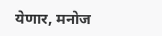येणार, मनोज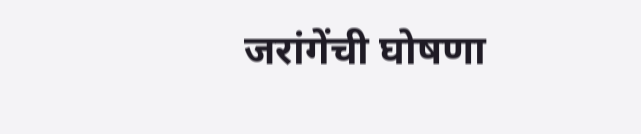जरांगेंची घोषणा